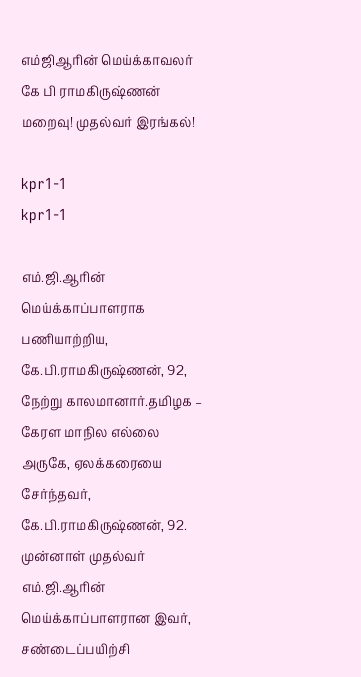எம்ஜிஆரின் மெய்க்காவலர் கே பி ராமகிருஷ்ணன் மறைவு! முதல்வர் இரங்கல்!

kpr1-1
kpr1-1

எம்.ஜி.ஆரின் மெய்க்காப்பாளராக பணியாற்றிய, கே.பி.ராமகிருஷ்ணன், 92, நேற்று காலமானார்.தமிழக – கேரள மாநில எல்லை அருகே, ஏலக்கரையை சேர்ந்தவர், கே.பி.ராமகிருஷ்ணன், 92. முன்னாள் முதல்வர் எம்.ஜி.ஆரின் மெய்க்காப்பாளரான இவர், சண்டைப்பயிற்சி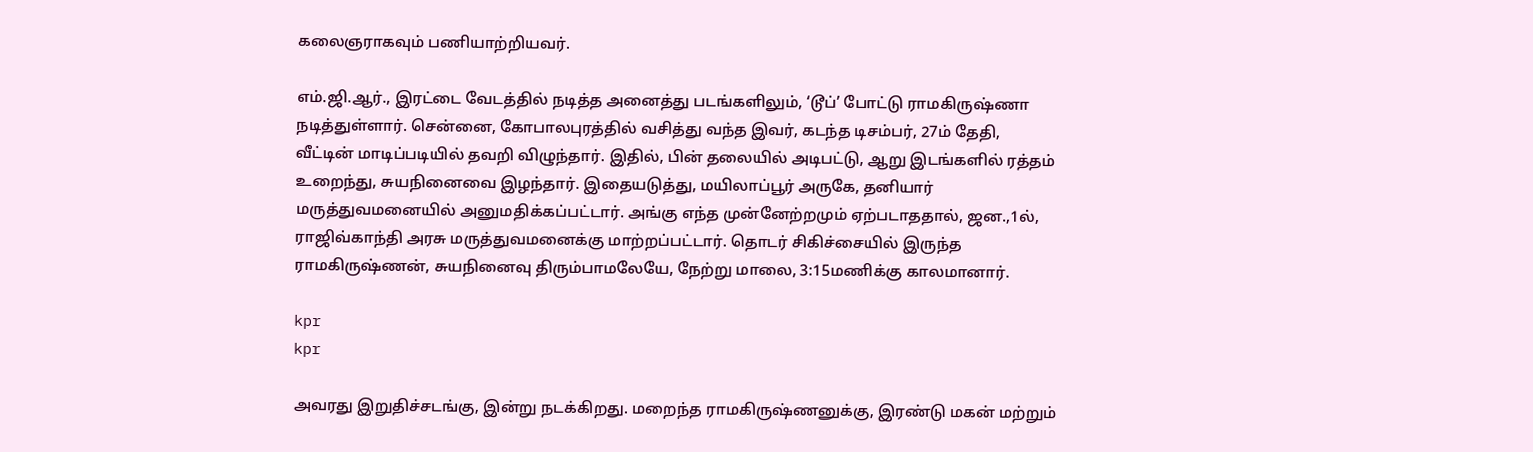கலைஞராகவும் பணியாற்றியவர்.

எம்.ஜி.ஆர்., இரட்டை வேடத்தில் நடித்த அனைத்து படங்களிலும், ‘டூப்’ போட்டு ராமகிருஷ்ணா நடித்துள்ளார். சென்னை, கோபாலபுரத்தில் வசித்து வந்த இவர், கடந்த டிசம்பர், 27ம் தேதி, வீட்டின் மாடிப்படியில் தவறி விழுந்தார். இதில், பின் தலையில் அடிபட்டு, ஆறு இடங்களில் ரத்தம் உறைந்து, சுயநினைவை இழந்தார். இதையடுத்து, மயிலாப்பூர் அருகே, தனியார் மருத்துவமனையில் அனுமதிக்கப்பட்டார். அங்கு எந்த முன்னேற்றமும் ஏற்படாததால், ஜன.,1ல், ராஜிவ்காந்தி அரசு மருத்துவமனைக்கு மாற்றப்பட்டார். தொடர் சிகிச்சையில் இருந்த ராமகிருஷ்ணன், சுயநினைவு திரும்பாமலேயே, நேற்று மாலை, 3:15மணிக்கு காலமானார்.

kpr
kpr

அவரது இறுதிச்சடங்கு, இன்று நடக்கிறது. மறைந்த ராமகிருஷ்ணனுக்கு, இரண்டு மகன் மற்றும்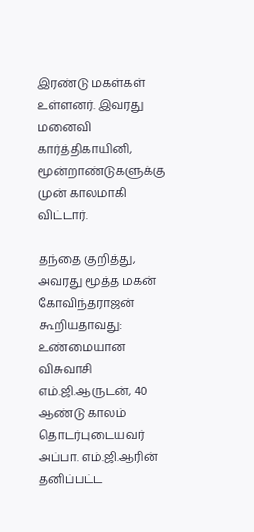இரண்டு மகள்கள் உள்ளனர். இவரது மனைவி கார்த்திகாயினி, மூன்றாண்டுகளுக்கு முன் காலமாகி விட்டார்.

தந்தை குறித்து, அவரது மூத்த மகன் கோவிந்தராஜன் கூறியதாவது: உண்மையான விசுவாசி எம்.ஜி.ஆருடன், 40 ஆண்டு காலம் தொடர்புடையவர் அப்பா. எம்.ஜி.ஆரின் தனிப்பட்ட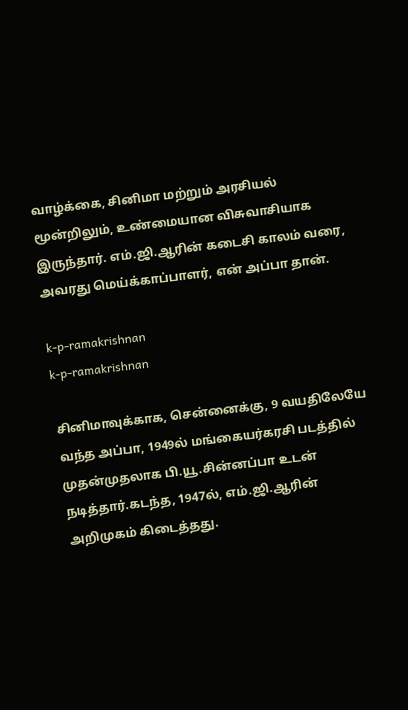வாழ்க்கை, சினிமா மற்றும் அரசியல் மூன்றிலும், உண்மையான விசுவாசியாக இருந்தார். எம்.ஜி.ஆரின் கடைசி காலம் வரை, அவரது மெய்க்காப்பாளர், என் அப்பா தான்.

k-p-ramakrishnan
k-p-ramakrishnan

சினிமாவுக்காக, சென்னைக்கு, 9 வயதிலேயே வந்த அப்பா, 1949ல் மங்கையர்கரசி படத்தில் முதன்முதலாக பி.யூ.சின்னப்பா உடன் நடித்தார்.கடந்த, 1947ல், எம்.ஜி.ஆரின் அறிமுகம் கிடைத்தது.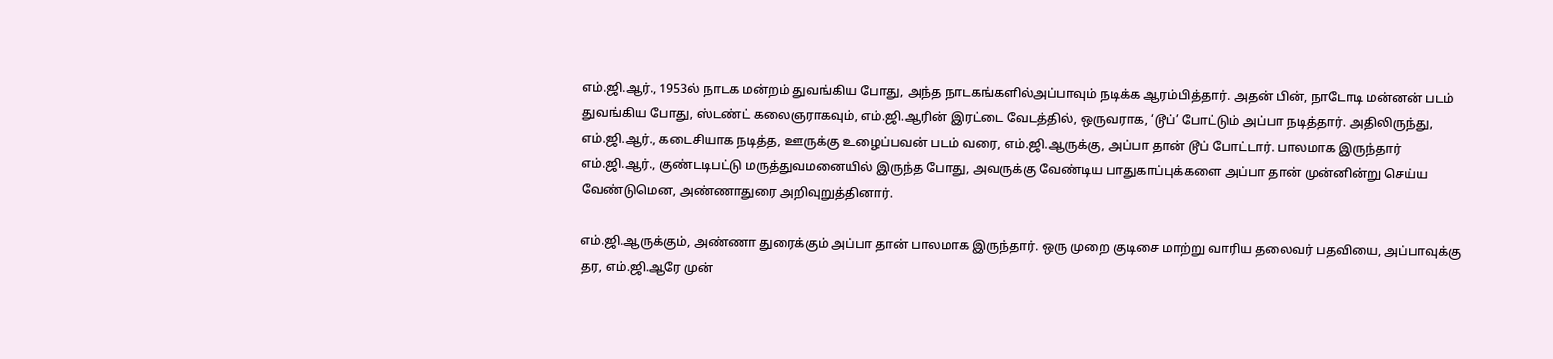எம்.ஜி.ஆர்., 1953ல் நாடக மன்றம் துவங்கிய போது, அந்த நாடகங்களில்அப்பாவும் நடிக்க ஆரம்பித்தார். அதன் பின், நாடோடி மன்னன் படம் துவங்கிய போது, ஸ்டண்ட் கலைஞராகவும், எம்.ஜி.ஆரின் இரட்டை வேடத்தில், ஒருவராக, ‘டூப்’ போட்டும் அப்பா நடித்தார். அதிலிருந்து, எம்.ஜி.ஆர்., கடைசியாக நடித்த, ஊருக்கு உழைப்பவன் படம் வரை, எம்.ஜி.ஆருக்கு, அப்பா தான் டூப் போட்டார். பாலமாக இருந்தார் எம்.ஜி.ஆர்., குண்டடிபட்டு மருத்துவமனையில் இருந்த போது, அவருக்கு வேண்டிய பாதுகாப்புக்களை அப்பா தான் முன்னின்று செய்ய வேண்டுமென, அண்ணாதுரை அறிவுறுத்தினார்.

எம்.ஜி.ஆருக்கும், அண்ணா துரைக்கும் அப்பா தான் பாலமாக இருந்தார். ஒரு முறை குடிசை மாற்று வாரிய தலைவர் பதவியை, அப்பாவுக்கு தர, எம்.ஜி.ஆரே முன்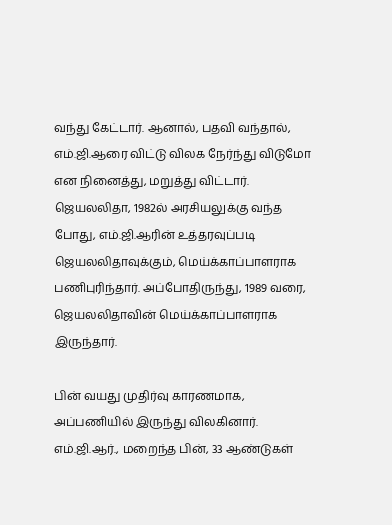வந்து கேட்டார். ஆனால், பதவி வந்தால், எம்.ஜி.ஆரை விட்டு விலக நேர்ந்து விடுமோ என நினைத்து, மறுத்து விட்டார். ஜெயலலிதா, 1982ல் அரசியலுக்கு வந்த போது, எம்.ஜி.ஆரின் உத்தரவுப்படி ஜெயலலிதாவுக்கும், மெய்க்காப்பாளராக பணிபுரிந்தார். அப்போதிருந்து, 1989 வரை, ஜெயலலிதாவின் மெய்க்காப்பாளராக இருந்தார்.

பின் வயது முதிர்வு காரணமாக, அப்பணியில் இருந்து விலகினார். எம்.ஜி.ஆர்., மறைந்த பின், 33 ஆண்டுகள்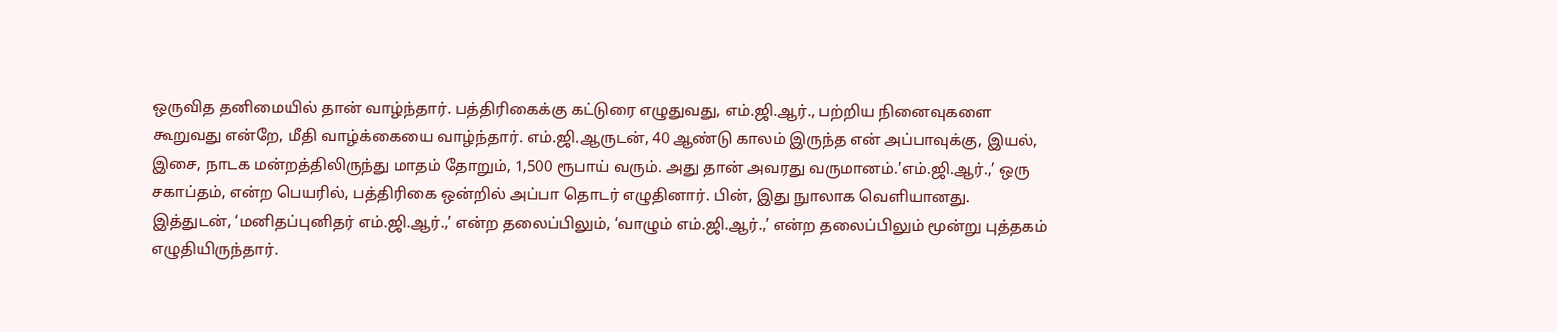ஒருவித தனிமையில் தான் வாழ்ந்தார். பத்திரிகைக்கு கட்டுரை எழுதுவது, எம்.ஜி.ஆர்., பற்றிய நினைவுகளை கூறுவது என்றே, மீதி வாழ்க்கையை வாழ்ந்தார். எம்.ஜி.ஆருடன், 40 ஆண்டு காலம் இருந்த என் அப்பாவுக்கு, இயல், இசை, நாடக மன்றத்திலிருந்து மாதம் தோறும், 1,500 ரூபாய் வரும். அது தான் அவரது வருமானம்.’எம்.ஜி.ஆர்.,’ ஒரு சகாப்தம், என்ற பெயரில், பத்திரிகை ஒன்றில் அப்பா தொடர் எழுதினார். பின், இது நுாலாக வெளியானது. இத்துடன், ‘மனிதப்புனிதர் எம்.ஜி.ஆர்.,’ என்ற தலைப்பிலும், ‘வாழும் எம்.ஜி.ஆர்.,’ என்ற தலைப்பிலும் மூன்று புத்தகம் எழுதியிருந்தார்.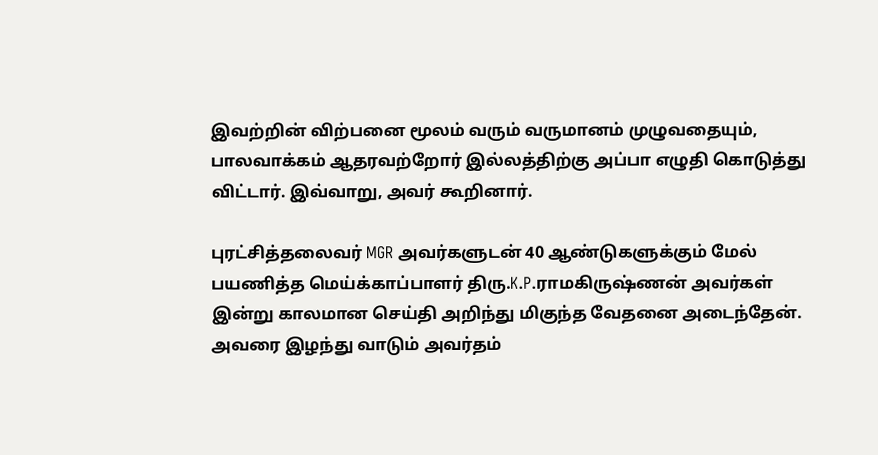இவற்றின் விற்பனை மூலம் வரும் வருமானம் முழுவதையும், பாலவாக்கம் ஆதரவற்றோர் இல்லத்திற்கு அப்பா எழுதி கொடுத்து விட்டார். இவ்வாறு, அவர் கூறினார்.

புரட்சித்தலைவர் MGR அவர்களுடன் 40 ஆண்டுகளுக்கும் மேல் பயணித்த மெய்க்காப்பாளர் திரு.K.P.ராமகிருஷ்ணன் அவர்கள் இன்று காலமான செய்தி அறிந்து மிகுந்த வேதனை அடைந்தேன். அவரை இழந்து வாடும் அவர்தம்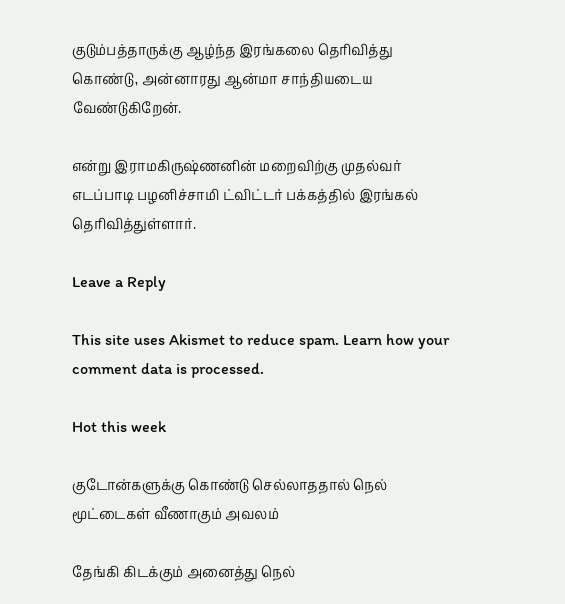குடும்பத்தாருக்கு ஆழ்ந்த இரங்கலை தெரிவித்து கொண்டு, அன்னாரது ஆன்மா சாந்தியடைய வேண்டுகிறேன்.

என்று இராமகிருஷ்ணனின் மறைவிற்கு முதல்வர் எடப்பாடி பழனிச்சாமி ட்விட்டர் பக்கத்தில் இரங்கல் தெரிவித்துள்ளார்.

Leave a Reply

This site uses Akismet to reduce spam. Learn how your comment data is processed.

Hot this week

குடோன்களுக்கு கொண்டு செல்லாததால் நெல் மூட்டைகள் வீணாகும் அவலம்

தேங்கி கிடக்கும் அனைத்து நெல்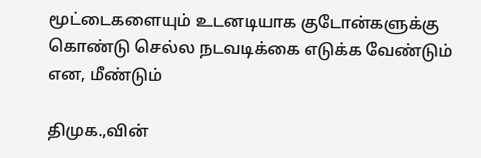மூட்டைகளையும் உடனடியாக குடோன்களுக்கு கொண்டு செல்ல நடவடிக்கை எடுக்க வேண்டும் என, மீண்டும்

திமுக.,வின்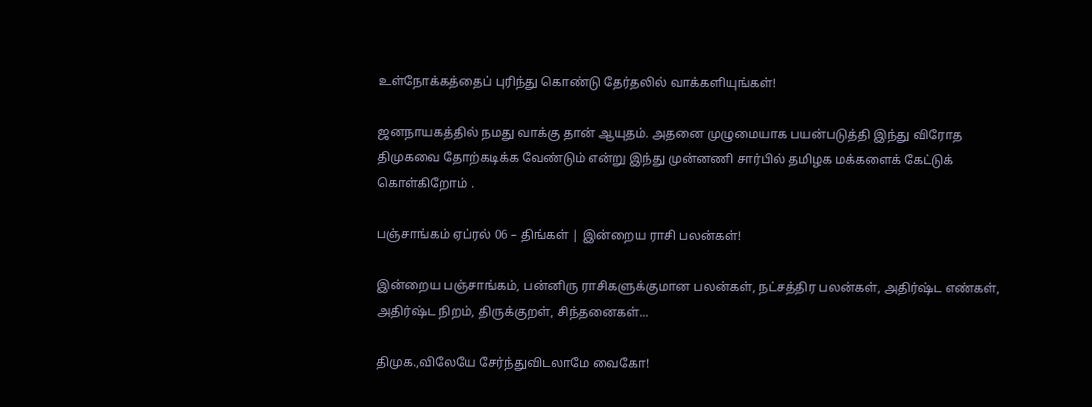உள்நோக்கத்தைப் புரிந்து கொண்டு தேர்தலில் வாக்களியுங்கள்!

ஜனநாயகத்தில் நமது வாக்கு தான் ஆயுதம். அதனை முழுமையாக பயன்படுத்தி இந்து விரோத திமுகவை தோற்கடிக்க வேண்டும் என்று இந்து முன்னணி சார்பில் தமிழக மக்களைக் கேட்டுக் கொள்கிறோம் .

பஞ்சாங்கம் ஏப்ரல் 06 – திங்கள் | இன்றைய ராசி பலன்கள்!

இன்றைய பஞ்சாங்கம், பன்னிரு ராசிகளுக்குமான பலன்கள், நட்சத்திர பலன்கள், அதிர்ஷ்ட எண்கள், அதிர்ஷ்ட நிறம், திருக்குறள், சிந்தனைகள்...

திமுக.,விலேயே சேர்ந்துவிடலாமே வைகோ!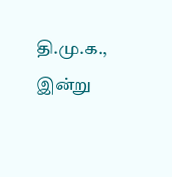தி.மு.க., இன்று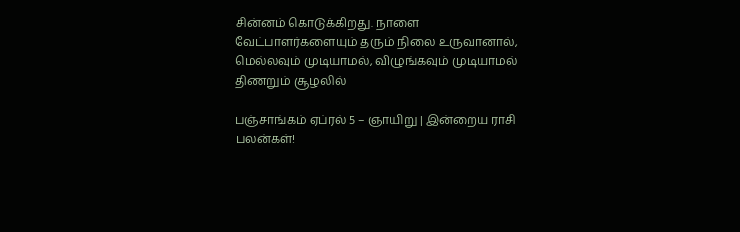சின்னம் கொடுக்கிறது. நாளை வேட்பாளர்களையும் தரும் நிலை உருவானால், மெல்லவும் முடியாமல், விழுங்கவும் முடியாமல் திணறும் சூழலில்

பஞ்சாங்கம் ஏப்ரல் 5 – ஞாயிறு | இன்றைய ராசி பலன்கள்!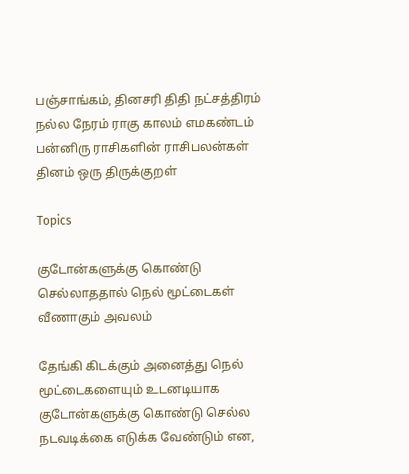பஞ்சாங்கம், தினசரி திதி நட்சத்திரம் நல்ல நேரம் ராகு காலம் எமகண்டம் பன்னிரு ராசிகளின் ராசிபலன்கள் தினம் ஒரு திருக்குறள்

Topics

குடோன்களுக்கு கொண்டு செல்லாததால் நெல் மூட்டைகள் வீணாகும் அவலம்

தேங்கி கிடக்கும் அனைத்து நெல் மூட்டைகளையும் உடனடியாக குடோன்களுக்கு கொண்டு செல்ல நடவடிக்கை எடுக்க வேண்டும் என,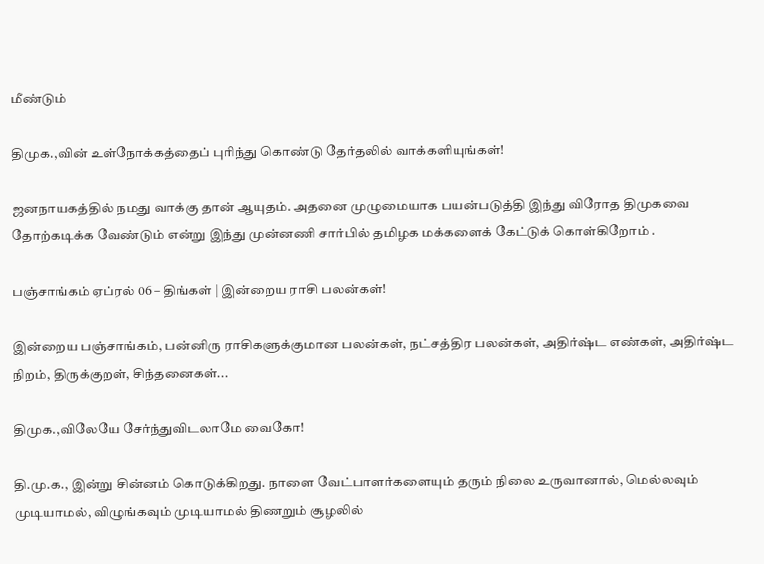மீண்டும்

திமுக.,வின் உள்நோக்கத்தைப் புரிந்து கொண்டு தேர்தலில் வாக்களியுங்கள்!

ஜனநாயகத்தில் நமது வாக்கு தான் ஆயுதம். அதனை முழுமையாக பயன்படுத்தி இந்து விரோத திமுகவை தோற்கடிக்க வேண்டும் என்று இந்து முன்னணி சார்பில் தமிழக மக்களைக் கேட்டுக் கொள்கிறோம் .

பஞ்சாங்கம் ஏப்ரல் 06 – திங்கள் | இன்றைய ராசி பலன்கள்!

இன்றைய பஞ்சாங்கம், பன்னிரு ராசிகளுக்குமான பலன்கள், நட்சத்திர பலன்கள், அதிர்ஷ்ட எண்கள், அதிர்ஷ்ட நிறம், திருக்குறள், சிந்தனைகள்...

திமுக.,விலேயே சேர்ந்துவிடலாமே வைகோ!

தி.மு.க., இன்று சின்னம் கொடுக்கிறது. நாளை வேட்பாளர்களையும் தரும் நிலை உருவானால், மெல்லவும் முடியாமல், விழுங்கவும் முடியாமல் திணறும் சூழலில்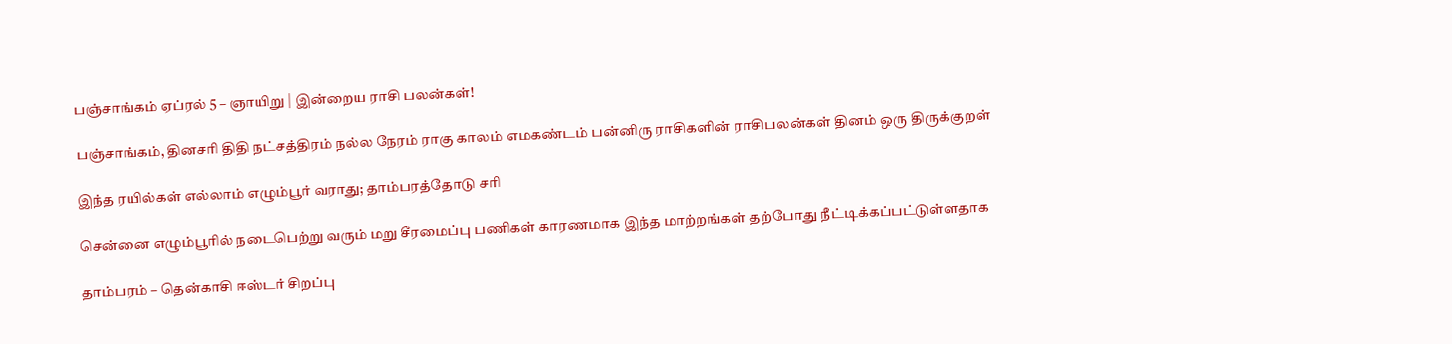பஞ்சாங்கம் ஏப்ரல் 5 – ஞாயிறு | இன்றைய ராசி பலன்கள்!

பஞ்சாங்கம், தினசரி திதி நட்சத்திரம் நல்ல நேரம் ராகு காலம் எமகண்டம் பன்னிரு ராசிகளின் ராசிபலன்கள் தினம் ஒரு திருக்குறள்

இந்த ரயில்கள் எல்லாம் எழும்பூர் வராது; தாம்பரத்தோடு சரி

சென்னை எழும்பூரில் நடைபெற்று வரும் மறு சீரமைப்பு பணிகள் காரணமாக இந்த மாற்றங்கள் தற்போது நீட்டிக்கப்பட்டுள்ளதாக‌

தாம்பரம் – தென்காசி ஈஸ்டர் சிறப்பு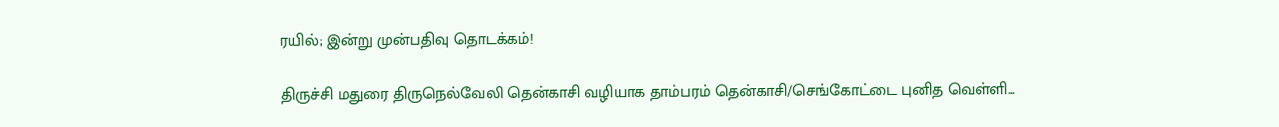ரயில்; இன்று முன்பதிவு தொடக்கம்!

திருச்சி மதுரை திருநெல்வேலி தென்காசி வழியாக தாம்பரம் தென்காசி/செங்கோட்டை புனித வெள்ளி...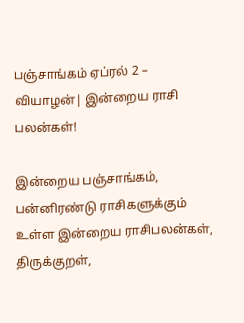பஞ்சாங்கம் ஏப்ரல் 2 – வியாழன்| இன்றைய ராசி பலன்கள்!

இன்றைய பஞ்சாங்கம், பன்னிரண்டு ராசிகளுக்கும் உள்ள இன்றைய ராசிபலன்கள், திருக்குறள்,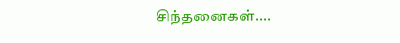சிந்தனைகள்....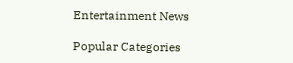Entertainment News

Popular Categories